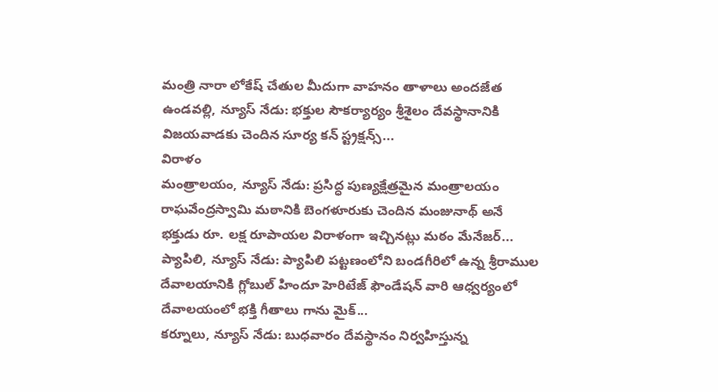మంత్రి నారా లోకేష్ చేతుల మీదుగా వాహనం తాళాలు అందజేత ఉండవల్లి, న్యూస్ నేడు: భక్తుల సౌకర్యార్యం శ్రీశైలం దేవస్థానానికి విజయవాడకు చెందిన సూర్య కన్ స్ట్రక్షన్స్...
విరాళం
మంత్రాలయం, న్యూస్ నేడు: ప్రసిద్ధ పుణ్యక్షేత్రమైన మంత్రాలయం రాఘవేంద్రస్వామి మఠానికి బెంగళూరుకు చెందిన మంజునాథ్ అనే భక్తుడు రూ. లక్ష రూపాయల విరాళంగా ఇచ్చినట్లు మఠం మేనేజర్...
ప్యాపిలి, న్యూస్ నేడు: ప్యాపిలి పట్టణంలోని బండగీరిలో ఉన్న శ్రీరాముల దేవాలయానికి గ్లోబుల్ హిందూ హెరిటేజ్ ఫౌండేషన్ వారి ఆధ్వర్యంలో దేవాలయంలో భక్తి గీతాలు గాను మైక్...
కర్నూలు, న్యూస్ నేడు: బుధవారం దేవస్థానం నిర్వహిస్తున్న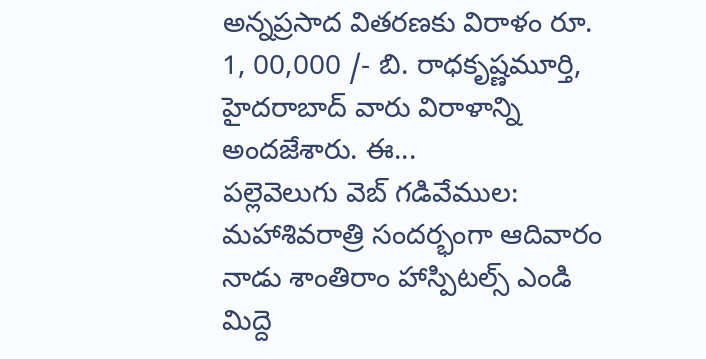అన్నప్రసాద వితరణకు విరాళం రూ. 1, 00,000 /- బి. రాధకృష్ణమూర్తి, హైదరాబాద్ వారు విరాళాన్ని అందజేశారు. ఈ...
పల్లెవెలుగు వెబ్ గడివేముల: మహాశివరాత్రి సందర్భంగా ఆదివారం నాడు శాంతిరాం హాస్పిటల్స్ ఎండి మిద్దె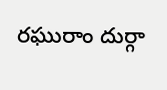రఘురాం దుర్గా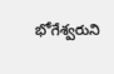భోగేశ్వరుని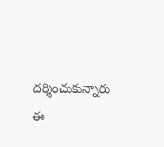దర్శించుకున్నారు ఈ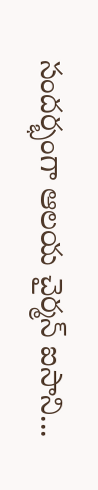సందర్భంగా ఆలయ చైర్మన్ ఐసాని...